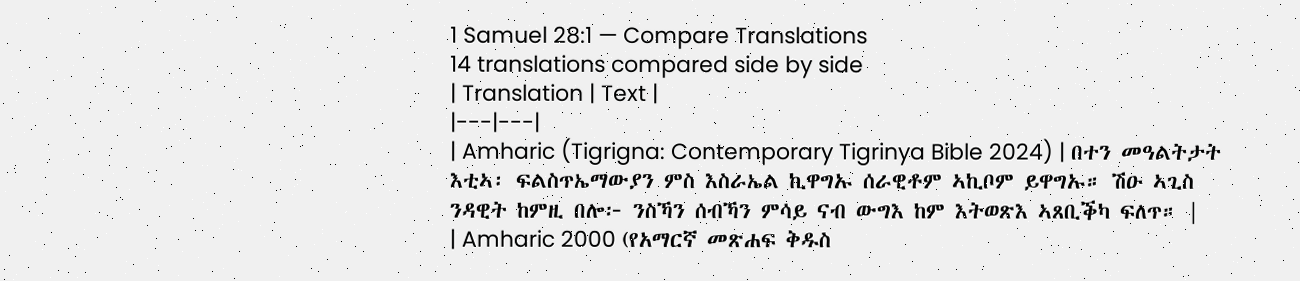1 Samuel 28:1 — Compare Translations
14 translations compared side by side
| Translation | Text |
|---|---|
| Amharic (Tigrigna: Contemporary Tigrinya Bible 2024) | በተን መዓልትታት እቲኣ፡ ፍልስጥኤማውያን ምስ እስራኤል ኪዋግኡ ሰራዊቶም ኣኪቦም ይዋግኡ። ሽዑ ኣጊስ ንዳዊት ከምዚ በሎ፦ ንስኻን ሰብኻን ምሳይ ናብ ውግእ ከም እትወጽእ ኣጸቢቕካ ፍለጥ። |
| Amharic 2000 (የአማርኛ መጽሐፍ ቅዱስ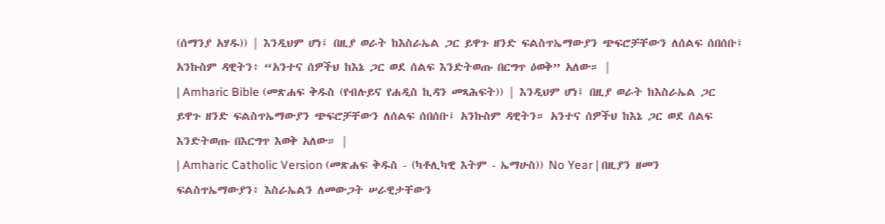(ሰማንያ አሃዱ)) | እንዲህም ሆነ፤ በዚያ ወራት ከእስራኤል ጋር ይዋጉ ዘንድ ፍልስጥኤማውያን ጭፍሮቻቸውን ለሰልፍ ሰበሰቡ፤ አንኩስም ዳዊትን፥ “አንተና ሰዎችህ ከእኔ ጋር ወደ ሰልፍ እንድትወጡ በርግጥ ዕወቅ” አለው። |
| Amharic Bible (መጽሐፍ ቅዱስ (የብሉይና የሐዲስ ኪዳን መጻሕፍት)) | እንዲህም ሆነ፤ በዚያ ወራት ከእስራኤል ጋር ይዋጉ ዘንድ ፍልስጥኤማውያን ጭፍሮቻቸውን ለሰልፍ ሰበሰቡ፤ አንኩስም ዳዊትን። አንተና ሰዎችህ ከእኔ ጋር ወደ ሰልፍ እንድትወጡ በእርግጥ እወቅ አለው። |
| Amharic Catholic Version (መጽሐፍ ቅዱስ - (ካቶሊካዊ እትም - ኤማሁስ)) No Year | በዚያን ዘመን ፍልስጥኤማውያን፥ እስራኤልን ለመውጋት ሠራዊታቸውን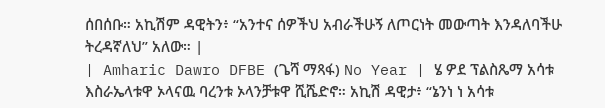ሰበሰቡ። አኪሽም ዳዊትን፥ “አንተና ሰዎችህ አብራችሁኝ ለጦርነት መውጣት እንዳለባችሁ ትረዳኛለህ” አለው። |
| Amharic Dawro DFBE (ጌሻ ማጻፋ) No Year | ሄ ዎደ ፕልስጼማ አሳቱ እስራኤላቱዋ ኦላናዉ ባረንቱ ኦላንቻቱዋ ሺሼድኖ። አኪሽ ዳዊታ፥ “ኔንነ ነ አሳቱ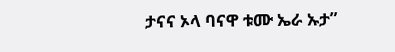ታናና ኦላ ባናዋ ቱሙ ኤራ ኡታ”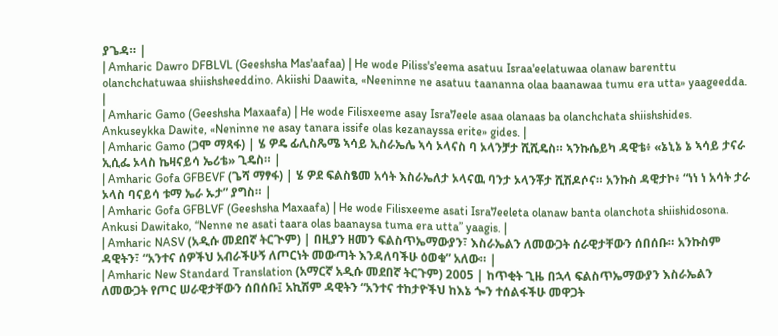ያጌዳ። |
| Amharic Dawro DFBLVL (Geeshsha Mas'aafaa) | He wode Piliss's'eema asatuu Israa'eelatuwaa olanaw barenttu olanchchatuwaa shiishsheeddino. Akiishi Daawita, «Neeninne ne asatuu taananna olaa baanawaa tumu era utta» yaageedda. |
| Amharic Gamo (Geeshsha Maxaafa) | He wode Filisxeeme asay Isra7eele asaa olanaas ba olanchchata shiishshides. Ankuseykka Dawite, «Neninne ne asay tanara issife olas kezanayssa erite» gides. |
| Amharic Gamo (ጋሞ ማጻፋ) | ሄ ዎዴ ፊሊስጼሜ ኣሳይ ኢስራኤሌ ኣሳ ኦላናስ ባ ኦላንቻታ ሺሺዴስ። ኣንኩሴይካ ዳዊቴ፥ «ኔኒኔ ኔ ኣሳይ ታናራ ኢሲፌ ኦላስ ኬዛናይሳ ኤሪቴ» ጊዴስ። |
| Amharic Gofa GFBEVF (ጌሻ ማፃፋ) | ሄ ዎደ ፍልስፄመ አሳት እስራኤለታ ኦላናዉ ባንታ ኦላንቾታ ሺሽዶሶና። አንኩስ ዳዊታኮ፥ “ነነ ነ አሳት ታራ ኦላስ ባናይሳ ቱማ ኤራ ኡታ” ያግስ። |
| Amharic Gofa GFBLVF (Geeshsha Maxaafa) | He wode Filisxeeme asati Isra7eeleta olanaw banta olanchota shiishidosona. Ankusi Dawitako, “Nenne ne asati taara olas baanaysa tuma era utta” yaagis. |
| Amharic NASV (አዲሱ መደበኛ ትርጒም) | በዚያን ዘመን ፍልስጥኤማውያን፣ እስራኤልን ለመውጋት ሰራዊታቸውን ሰበሰቡ። አንኩስም ዳዊትን፣ “አንተና ሰዎችህ አብራችሁኝ ለጦርነት መውጣት እንዳለባችሁ ዕወቁ” አለው። |
| Amharic New Standard Translation (አማርኛ አዲሱ መደበኛ ትርጉም) 2005 | ከጥቂት ጊዜ በኋላ ፍልስጥኤማውያን እስራኤልን ለመውጋት የጦር ሠራዊታቸውን ሰበሰቡ፤ አኪሽም ዳዊትን “አንተና ተከታዮችህ ከእኔ ጐን ተሰልፋችሁ መዋጋት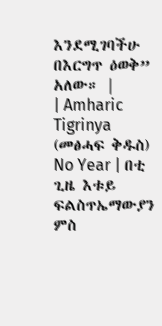እንደሚገባችሁ በእርግጥ ዕወቅ” አለው። |
| Amharic Tigrinya (መፅሓፍ ቅዱስ) No Year | በቲ ጊዜ እቱይ ፍልስጥኤማውያን ምስ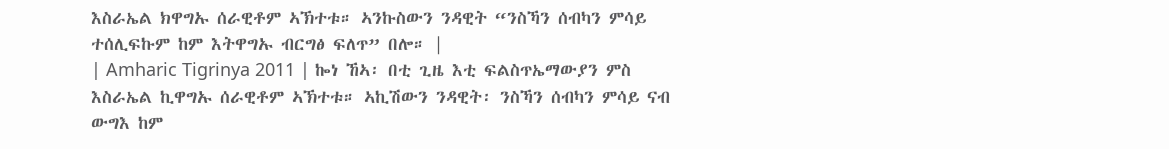እስራኤል ክዋግኡ ሰራዊቶም ኣኽተቱ። ኣንኩስውን ንዳዊት “ንስኻን ሰብካን ምሳይ ተሰሊፍኩም ከም እትዋግኡ ብርግፅ ፍለጥ” በሎ። |
| Amharic Tigrinya 2011 | ኰነ ኸኣ፡ በቲ ጊዜ እቲ ፍልስጥኤማውያን ምስ እስራኤል ኪዋግኡ ሰራዊቶም ኣኽተቱ። ኣኪሽውን ንዳዊት፡ ንስኻን ሰብካን ምሳይ ናብ ውግእ ከም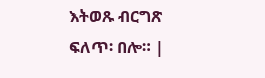እትወጹ ብርግጽ ፍለጥ፡ በሎ። |